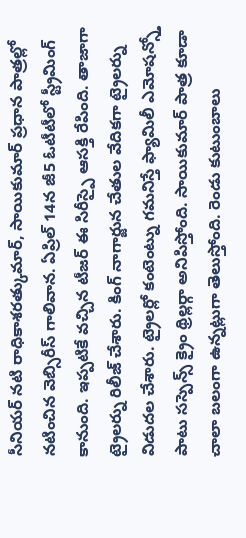సీనియర్ నటి రాధికాశరత్కుమార్, సాయికుమార్ ప్రధాన పాత్రల్లో నటించిన వెబ్సిరీస్ గాలివాన. ఏప్రిల్ 14న జీ5 ఓటీటీలో స్ట్రీమింగ్ కానుంది. ఇప్పటికే వచ్చిన టీజర్ ఈ సిరీస్పై ఆసక్తి రేపింది. తాజాగా ట్రైలర్ను రిలీజ్ చేశారు. కింగ్ నాగార్జున చేతుల వేదికగా ట్రైలర్ను విడుదల చేశారు. ట్రైలర్లో కంటెంట్ను గమనిస్తే ఫ్యామిలీ ఎమోషన్స్తో పాటు సస్పెన్స్ క్రైం థ్రిల్లర్గా అనిపిస్తోంది. సాయికుమార్ పాత్ర కూడా చాలా బలంగా ఉన్నట్లుగా తెలుస్తోంది. రెండు కుటుంబాలు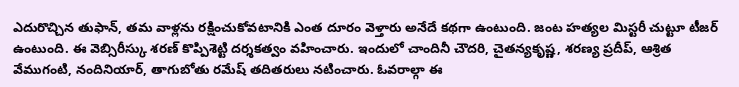ఎదురొచ్చిన తుఫాన్, తమ వాళ్లను రక్షించుకోవటానికి ఎంత దూరం వెళ్తారు అనేదే కథగా ఉంటుంది. జంట హత్యల మిస్టరీ చుట్టూ టీజర్ ఉంటుంది. ఈ వెబ్సిరీస్కు శరణ్ కొప్పిశెట్టి దర్శకత్వం వహించారు. ఇందులో చాందినీ చౌదరి, చైతన్యకృష్ణ, శరణ్య ప్రదీప్, ఆశ్రిత వేముగంటి, నందినియార్, తాగుబోతు రమేష్ తదితరులు నటించారు. ఓవరాల్గా ఈ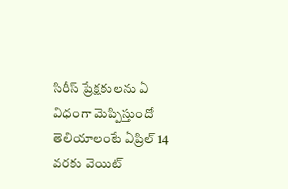సిరీస్ ప్రేక్షకులను ఏ విధంగా మెప్పిస్తుందో తెలియాలంటే ఏప్రిల్ 14 వరకు వెయిట్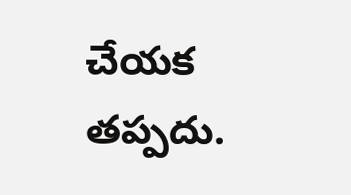చేయక తప్పదు.